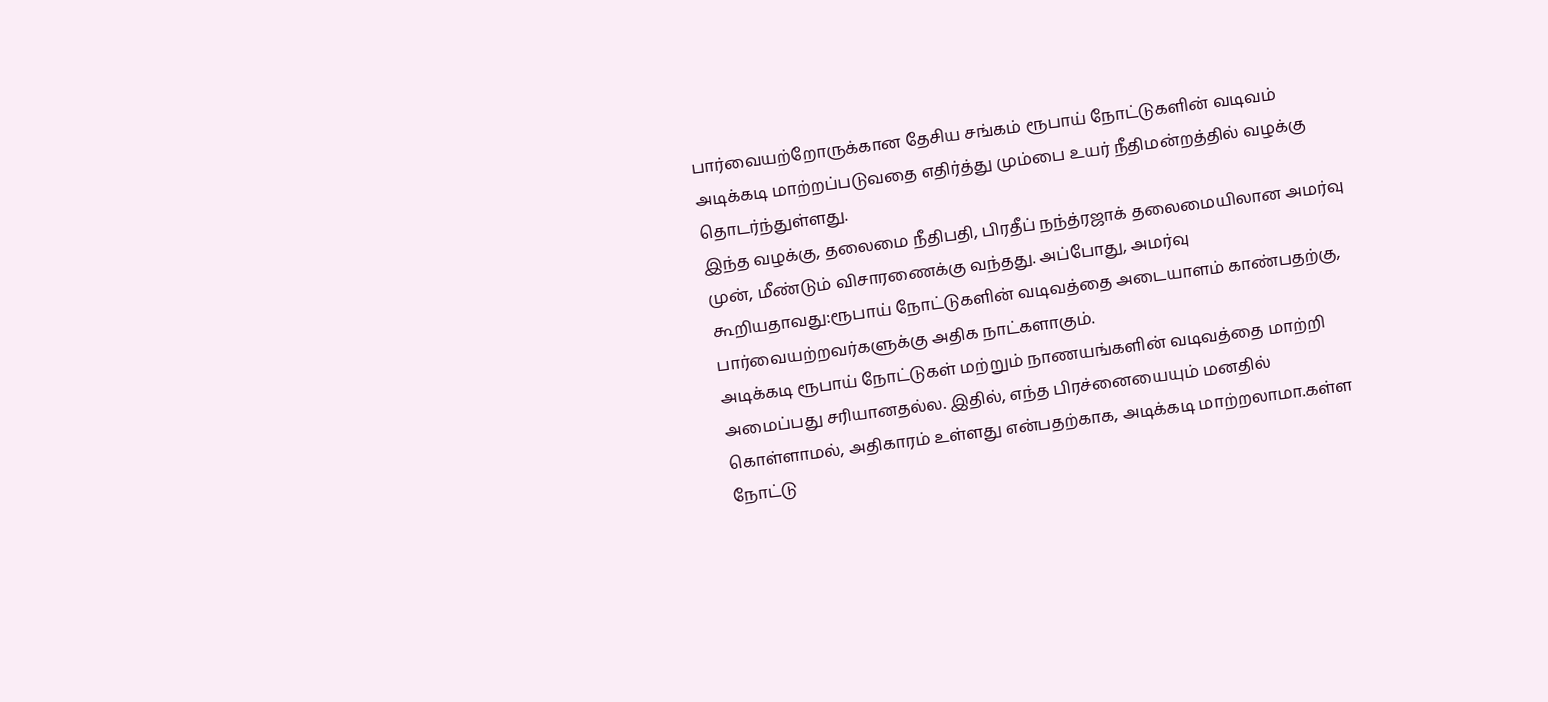பார்வையற்றோருக்கான தேசிய சங்கம் ரூபாய் நோட்டுகளின் வடிவம் அடிக்கடி மாற்றப்படுவதை எதிர்த்து மும்பை உயர் நீதிமன்றத்தில் வழக்கு தொடர்ந்துள்ளது.
இந்த வழக்கு, தலைமை நீதிபதி, பிரதீப் நந்த்ரஜாக் தலைமையிலான அமர்வு முன், மீண்டும் விசாரணைக்கு வந்தது. அப்போது, அமர்வு கூறியதாவது:ரூபாய் நோட்டுகளின் வடிவத்தை அடையாளம் காண்பதற்கு, பார்வையற்றவர்களுக்கு அதிக நாட்களாகும்.
அடிக்கடி ரூபாய் நோட்டுகள் மற்றும் நாணயங்களின் வடிவத்தை மாற்றி அமைப்பது சரியானதல்ல. இதில், எந்த பிரச்னையையும் மனதில் கொள்ளாமல், அதிகாரம் உள்ளது என்பதற்காக, அடிக்கடி மாற்றலாமா.கள்ள நோட்டு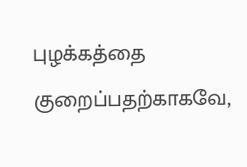புழக்கத்தை குறைப்பதற்காகவே,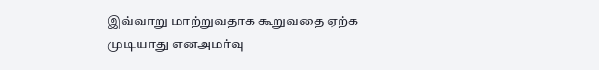இவ்வாறு மாற்றுவதாக கூறுவதை ஏற்க முடியாது எனஅமர்வு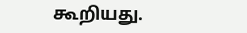கூறியது.